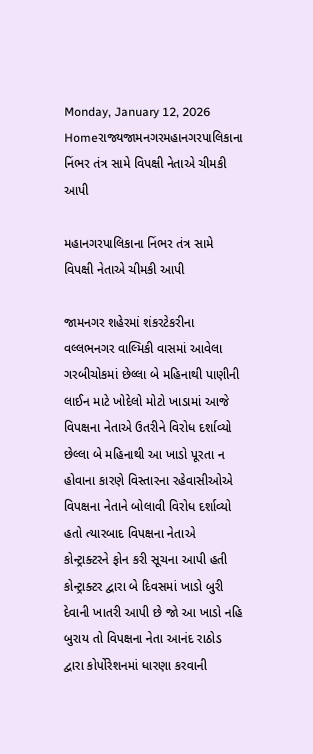Monday, January 12, 2026
Homeરાજ્યજામનગરમહાનગરપાલિકાના નિંભર તંત્ર સામે વિપક્ષી નેતાએ ચીમકી આપી

મહાનગરપાલિકાના નિંભર તંત્ર સામે વિપક્ષી નેતાએ ચીમકી આપી

જામનગર શહેરમાં શંકરટેકરીના વલ્લભનગર વાલ્મિકી વાસમાં આવેલા ગરબીચોકમાં છેલ્લા બે મહિનાથી પાણીની લાઈન માટે ખોદેલો મોટો ખાડામાં આજે વિપક્ષના નેતાએ ઉતરીને વિરોધ દર્શાવ્યો છેલ્લા બે મહિનાથી આ ખાડો પૂરતા ન હોવાના કારણે વિસ્તારના રહેવાસીઓએ વિપક્ષના નેતાને બોલાવી વિરોધ દર્શાવ્યો હતો ત્યારબાદ વિપક્ષના નેતાએ કોન્ટ્રાક્ટરને ફોન કરી સૂચના આપી હતી કોન્ટ્રાક્ટર દ્વારા બે દિવસમાં ખાડો બુરી દેવાની ખાતરી આપી છે જો આ ખાડો નહિ બુરાય તો વિપક્ષના નેતા આનંદ રાઠોડ દ્વારા કોર્પોરેશનમાં ધારણા કરવાની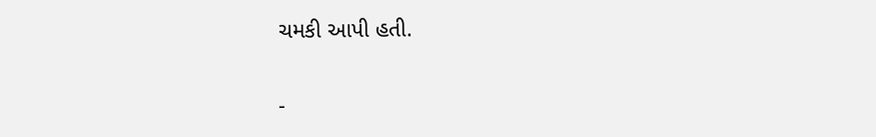ચમકી આપી હતી.

-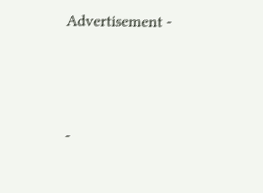Advertisement -



-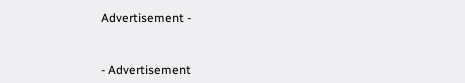Advertisement -



- Advertisement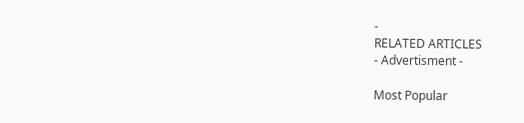-
RELATED ARTICLES
- Advertisment -

Most Popular